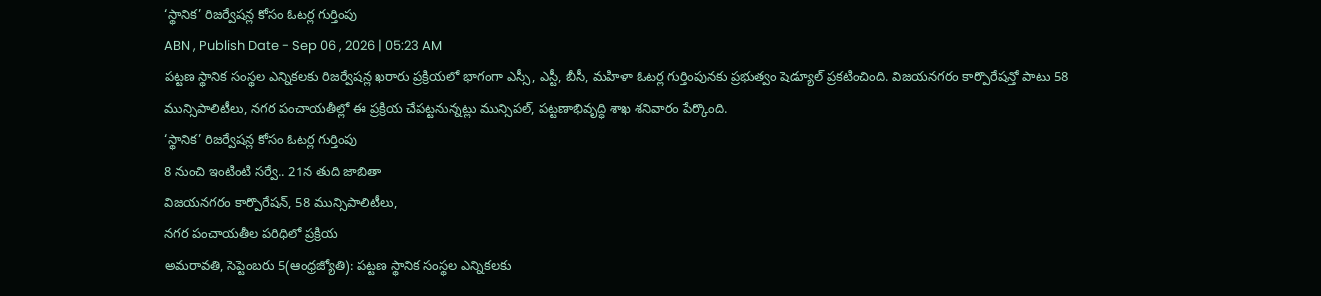‘స్థానిక’ రిజర్వేషన్ల కోసం ఓటర్ల గుర్తింపు
ABN , Publish Date - Sep 06 , 2026 | 05:23 AM
పట్టణ స్థానిక సంస్థల ఎన్నికలకు రిజర్వేషన్ల ఖరారు ప్రక్రియలో భాగంగా ఎస్సీ, ఎస్టీ, బీసీ, మహిళా ఓటర్ల గుర్తింపునకు ప్రభుత్వం షెడ్యూల్ ప్రకటించింది. విజయనగరం కార్పొరేషన్తో పాటు 58 మున్సిపాలిటీలు, నగర పంచాయతీల్లో ఈ ప్రక్రియ చేపట్టనున్నట్లు మున్సిపల్, పట్టణాభివృద్ధి శాఖ శనివారం పేర్కొంది.
‘స్థానిక’ రిజర్వేషన్ల కోసం ఓటర్ల గుర్తింపు
8 నుంచి ఇంటింటి సర్వే.. 21న తుది జాబితా
విజయనగరం కార్పొరేషన్, 58 మున్సిపాలిటీలు,
నగర పంచాయతీల పరిధిలో ప్రక్రియ
అమరావతి, సెప్టెంబరు 5(ఆంధ్రజ్యోతి): పట్టణ స్థానిక సంస్థల ఎన్నికలకు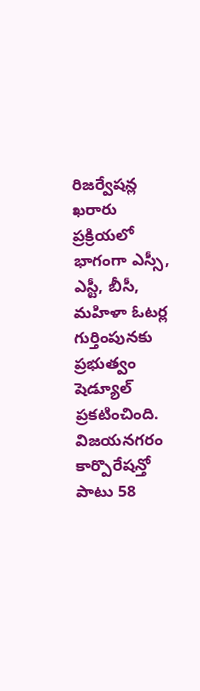రిజర్వేషన్ల ఖరారు ప్రక్రియలో భాగంగా ఎస్సీ, ఎస్టీ, బీసీ, మహిళా ఓటర్ల గుర్తింపునకు ప్రభుత్వం షెడ్యూల్ ప్రకటించింది. విజయనగరం కార్పొరేషన్తో పాటు 58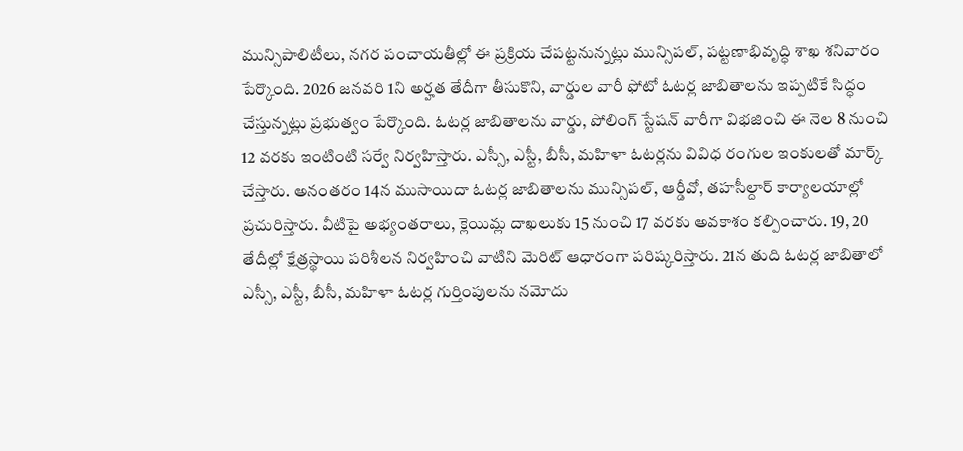మున్సిపాలిటీలు, నగర పంచాయతీల్లో ఈ ప్రక్రియ చేపట్టనున్నట్లు మున్సిపల్, పట్టణాభివృద్ధి శాఖ శనివారం పేర్కొంది. 2026 జనవరి 1ని అర్హత తేదీగా తీసుకొని, వార్డుల వారీ ఫోటో ఓటర్ల జాబితాలను ఇప్పటికే సిద్ధం చేస్తున్నట్లు ప్రభుత్వం పేర్కొంది. ఓటర్ల జాబితాలను వార్డు, పోలింగ్ స్టేషన్ వారీగా విభజించి ఈ నెల 8 నుంచి 12 వరకు ఇంటింటి సర్వే నిర్వహిస్తారు. ఎస్సీ, ఎస్టీ, బీసీ, మహిళా ఓటర్లను వివిధ రంగుల ఇంకులతో మార్క్ చేస్తారు. అనంతరం 14న ముసాయిదా ఓటర్ల జాబితాలను మున్సిపల్, ఆర్డీవో, తహసీల్దార్ కార్యాలయాల్లో ప్రచురిస్తారు. వీటిపై అభ్యంతరాలు, క్లెయిమ్ల దాఖలుకు 15 నుంచి 17 వరకు అవకాశం కల్పించారు. 19, 20 తేదీల్లో క్షేత్రస్థాయి పరిశీలన నిర్వహించి వాటిని మెరిట్ ఆధారంగా పరిష్కరిస్తారు. 21న తుది ఓటర్ల జాబితాలో ఎస్సీ, ఎస్టీ, బీసీ, మహిళా ఓటర్ల గుర్తింపులను నమోదు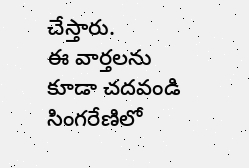చేస్తారు.
ఈ వార్తలను కూడా చదవండి
సింగరేణిలో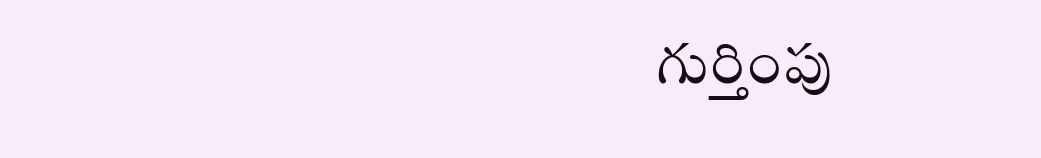గుర్తింపు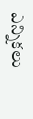ఎన్నికలు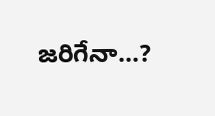జరిగేనా...?